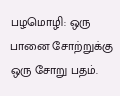பழமொழி: ஒரு பானை சோற்றுக்கு ஒரு சோறு பதம்.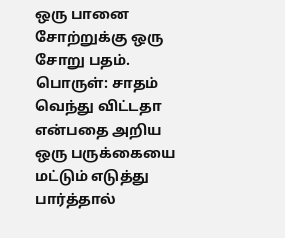ஒரு பானை சோற்றுக்கு ஒரு சோறு பதம். பொருள்: சாதம் வெந்து விட்டதா என்பதை அறிய ஒரு பருக்கையை மட்டும் எடுத்து பார்த்தால்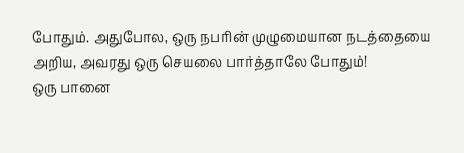போதும். அதுபோல, ஒரு நபரின் முழுமையான நடத்தையை அறிய, அவரது ஒரு செயலை பார்த்தாலே போதும்!
ஒரு பானை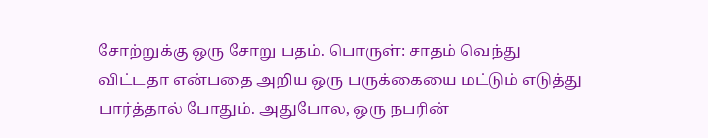சோற்றுக்கு ஒரு சோறு பதம். பொருள்: சாதம் வெந்து விட்டதா என்பதை அறிய ஒரு பருக்கையை மட்டும் எடுத்து பார்த்தால் போதும். அதுபோல, ஒரு நபரின்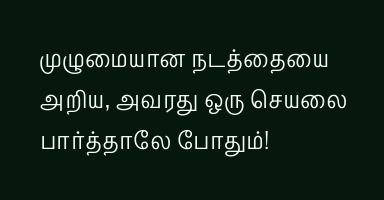முழுமையான நடத்தையை அறிய, அவரது ஒரு செயலை பார்த்தாலே போதும்!